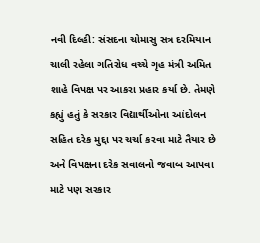નવી દિલ્હી: સંસદના ચોમાસુ સત્ર દરમિયાન ચાલી રહેલા ગતિરોધ વચ્ચે ગૃહ મંત્રી અમિત શાહે વિપક્ષ પર આકરા પ્રહાર કર્યા છે. તેમણે કહ્યું હતું કે સરકાર વિદ્યાર્થીઓના આંદોલન સહિત દરેક મુદ્દા પર ચર્ચા કરવા માટે તૈયાર છે અને વિપક્ષના દરેક સવાલનો જવાબ આપવા માટે પણ સરકાર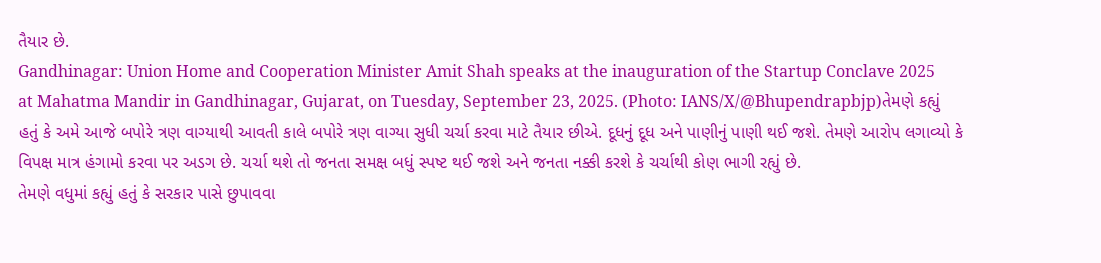તૈયાર છે.
Gandhinagar: Union Home and Cooperation Minister Amit Shah speaks at the inauguration of the Startup Conclave 2025 at Mahatma Mandir in Gandhinagar, Gujarat, on Tuesday, September 23, 2025. (Photo: IANS/X/@Bhupendrapbjp)તેમણે કહ્યું હતું કે અમે આજે બપોરે ત્રણ વાગ્યાથી આવતી કાલે બપોરે ત્રણ વાગ્યા સુધી ચર્ચા કરવા માટે તૈયાર છીએ. દૂધનું દૂધ અને પાણીનું પાણી થઈ જશે. તેમણે આરોપ લગાવ્યો કે વિપક્ષ માત્ર હંગામો કરવા પર અડગ છે. ચર્ચા થશે તો જનતા સમક્ષ બધું સ્પષ્ટ થઈ જશે અને જનતા નક્કી કરશે કે ચર્ચાથી કોણ ભાગી રહ્યું છે.
તેમણે વધુમાં કહ્યું હતું કે સરકાર પાસે છુપાવવા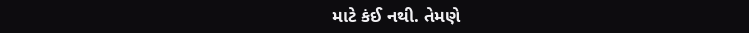માટે કંઈ નથી. તેમણે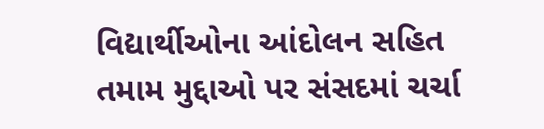વિદ્યાર્થીઓના આંદોલન સહિત તમામ મુદ્દાઓ પર સંસદમાં ચર્ચા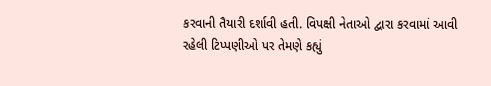કરવાની તૈયારી દર્શાવી હતી. વિપક્ષી નેતાઓ દ્વારા કરવામાં આવી રહેલી ટિપ્પણીઓ પર તેમણે કહ્યું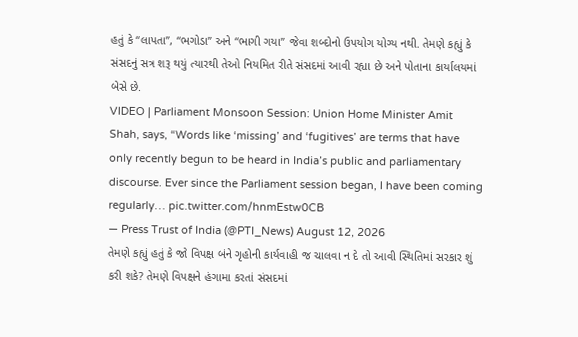હતું કે “લાપતા”, “ભગોડા” અને “ભાગી ગયા” જેવા શબ્દોનો ઉપયોગ યોગ્ય નથી. તેમણે કહ્યું કે સંસદનું સત્ર શરૂ થયું ત્યારથી તેઓ નિયમિત રીતે સંસદમાં આવી રહ્યા છે અને પોતાના કાર્યાલયમાં બેસે છે.
VIDEO | Parliament Monsoon Session: Union Home Minister Amit Shah, says, “Words like ‘missing’ and ‘fugitives’ are terms that have only recently begun to be heard in India’s public and parliamentary discourse. Ever since the Parliament session began, I have been coming regularly… pic.twitter.com/hnmEstw0CB
— Press Trust of India (@PTI_News) August 12, 2026
તેમણે કહ્યું હતું કે જો વિપક્ષ બંને ગૃહોની કાર્યવાહી જ ચાલવા ન દે તો આવી સ્થિતિમાં સરકાર શું કરી શકે? તેમણે વિપક્ષને હંગામા કરતાં સંસદમાં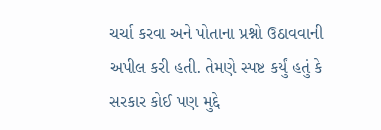ચર્ચા કરવા અને પોતાના પ્રશ્નો ઉઠાવવાની અપીલ કરી હતી. તેમણે સ્પષ્ટ કર્યું હતું કે સરકાર કોઈ પણ મુદ્દે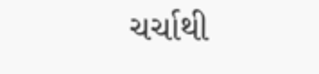ચર્ચાથી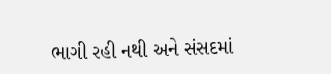ભાગી રહી નથી અને સંસદમાં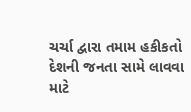ચર્ચા દ્વારા તમામ હકીકતો દેશની જનતા સામે લાવવા માટે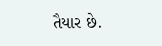તૈયાર છે.